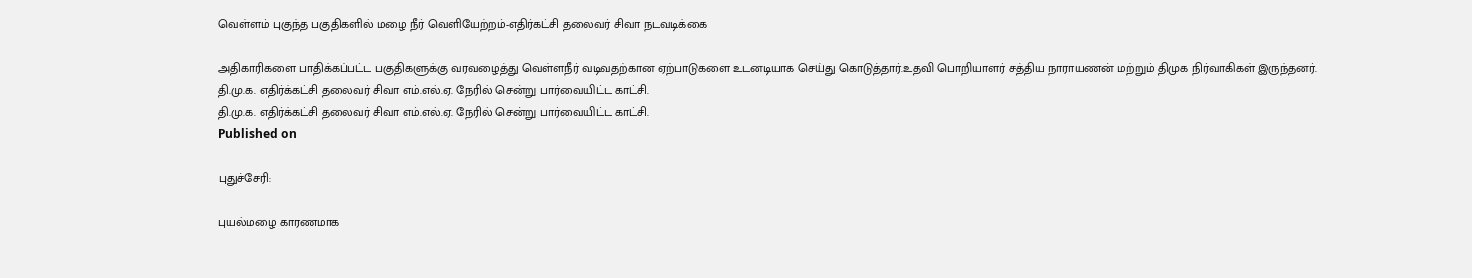வெள்ளம் புகுந்த பகுதிகளில் மழை நீர் வெளியேற்றம்-எதிர்கட்சி தலைவர் சிவா நடவடிக்கை

அதிகாரிகளை பாதிக்கப்பட்ட பகுதிகளுக்கு வரவழைத்து வெள்ளநீர் வடிவதற்கான ஏற்பாடுகளை உடனடியாக செய்து கொடுத்தார்.உதவி பொறியாளர் சத்திய நாராயணன் மற்றும் திமுக நிர்வாகிகள் இருந்தனர்.
தி.மு.க. எதிர்க்கட்சி தலைவர் சிவா எம்.எல்.ஏ. நேரில் சென்று பார்வையிட்ட காட்சி.
தி.மு.க. எதிர்க்கட்சி தலைவர் சிவா எம்.எல்.ஏ. நேரில் சென்று பார்வையிட்ட காட்சி.
Published on

புதுச்சேரி:

புயல்மழை காரணமாக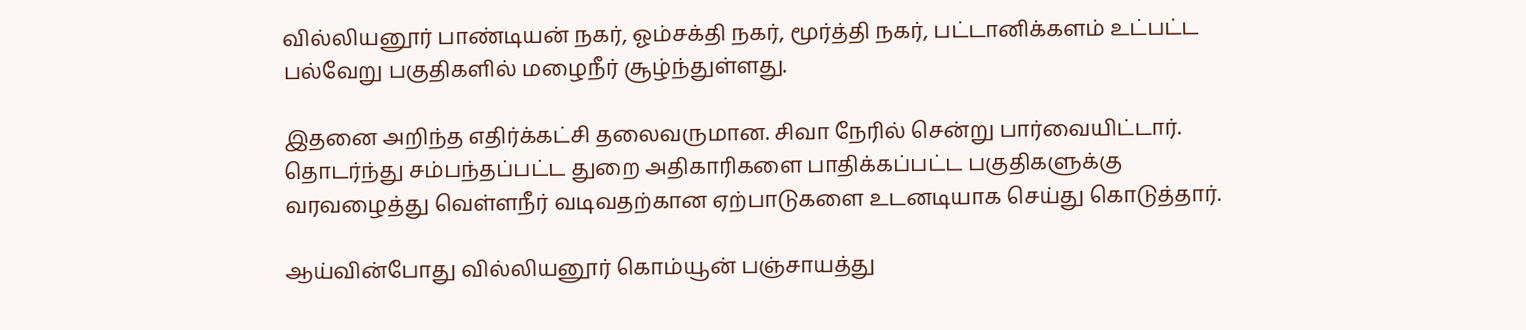வில்லியனூர் பாண்டியன் நகர், ஓம்சக்தி நகர், மூர்த்தி நகர், பட்டானிக்களம் உட்பட்ட பல்வேறு பகுதிகளில் மழைநீர் சூழ்ந்துள்ளது.

இதனை அறிந்த எதிர்க்கட்சி தலைவருமான. சிவா நேரில் சென்று பார்வையிட்டார். தொடர்ந்து சம்பந்தப்பட்ட துறை அதிகாரிகளை பாதிக்கப்பட்ட பகுதிகளுக்கு வரவழைத்து வெள்ளநீர் வடிவதற்கான ஏற்பாடுகளை உடனடியாக செய்து கொடுத்தார்.

ஆய்வின்போது வில்லியனூர் கொம்யூன் பஞ்சாயத்து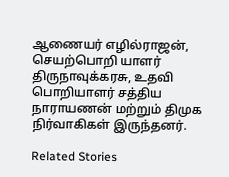ஆணையர் எழில்ராஜன், செயற்பொறி யாளர் திருநாவுக்கரசு, உதவி பொறியாளர் சத்திய நாராயணன் மற்றும் திமுக நிர்வாகிகள் இருந்தனர்.

Related Stories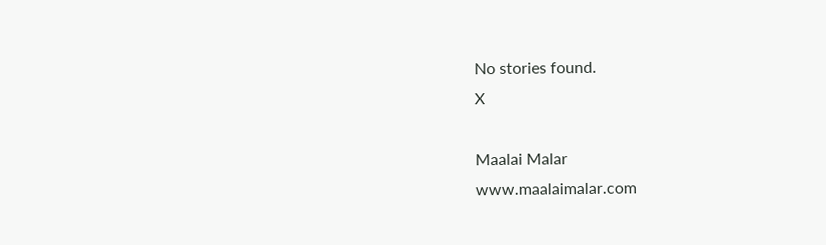No stories found.
X

Maalai Malar
www.maalaimalar.com